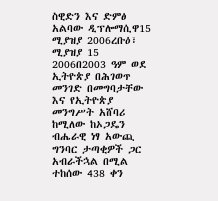ስዊድን እና ድምፅ አልባው ዲፕሎማሲዋ15 ሚያዝያ 2006ረቡዕ፣ ሚያዝያ 15 2006በ2003 ዓም ወደ ኢትዮጵያ በሕገወጥ መንገድ በመግባታቸው እና የኢትዮጵያ መንግሥት አሸባሪ ከሚለው ከኦጋዴን ብሔራዊ ነፃ አውጪ ግንባር ታጣቂዎች ጋር አብራችኋል በሚል ተከሰው 438 ቀን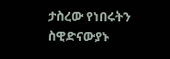ታስረው የነበሩትን ስዊድናውያኑ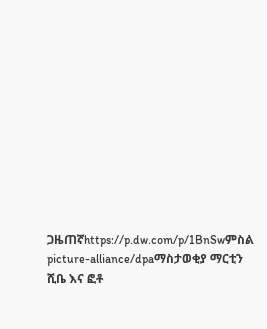ጋዜጠኛhttps://p.dw.com/p/1BnSwምስል picture-alliance/dpaማስታወቂያ ማርቲን ሺቤ እና ፎቶ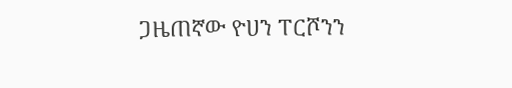ጋዜጠኛው ዮሀን ፐርሾንን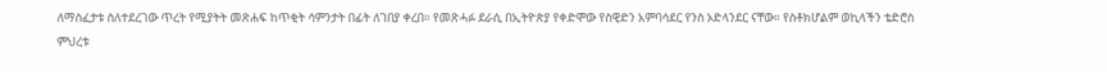ለማስፈታቱ ስለተደረገው ጥረት የሚያትት መጽሐፍ ከጥቂት ሳምንታት በፊት ለገበያ ቀረበ። የመጽሓፉ ደራሲ በኢትዮጵያ የቀድሞው የስዊድን አምባሳደር የንስ ኦድላንደር ናቸው። የስቶክሆልም ወኪላችን ቴድሮስ ምህረቱ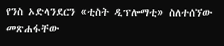የንስ ኦድላንደርን «ቲስት ዲፕሎማቲ» ስለተሰኘው መጽሐፋቸው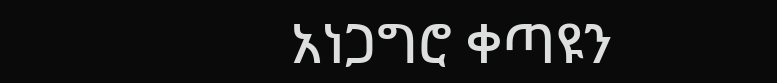አነጋግሮ ቀጣዩን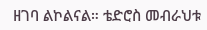ዘገባ ልኮልናል። ቴድሮስ መብራህቱ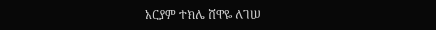አርያም ተክሌ ሸዋዬ ለገሠ